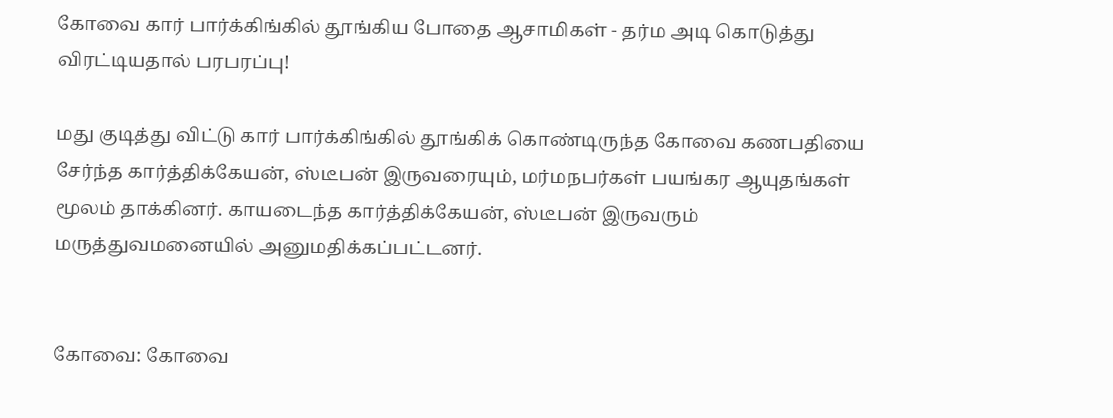கோவை கார் பார்க்கிங்கில் தூங்கிய போதை ஆசாமிகள் - தர்ம அடி கொடுத்து விரட்டியதால் பரபரப்பு!

மது குடித்து விட்டு கார் பார்க்கிங்கில் தூங்கிக் கொண்டிருந்த கோவை கணபதியை சேர்ந்த கார்த்திக்கேயன், ஸ்டீபன் இருவரையும், மர்மநபர்கள் பயங்கர ஆயுதங்கள் மூலம் தாக்கினர். காயடைந்த கார்த்திக்கேயன், ஸ்டீபன் இருவரும் மருத்துவமனையில் அனுமதிக்கப்பட்டனர்.


கோவை: கோவை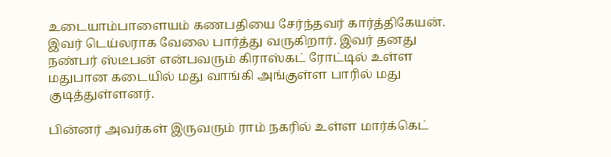உடையாம்பாளையம் கணபதியை சேர்ந்தவர் கார்த்திகேயன். இவர் டெய்லராக வேலை பார்த்து வருகிறார். இவர் தனது நண்பர் ஸ்டீபன் என்பவரும் கிராஸ்கட் ரோட்டில் உள்ள மதுபான கடையில் மது வாங்கி அங்குள்ள பாரில் மது குடித்துள்ளனர்.

பின்னர் அவர்கள் இருவரும் ராம் நகரில் உள்ள மார்க்கெட்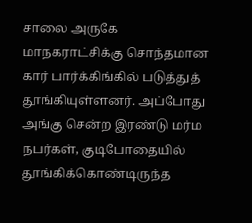சாலை அருகே மாநகராட்சிக்கு சொந்தமான கார் பார்க்கிங்கில் படுத்துத் தூங்கியுள்ளனர். அப்போது அங்கு சென்ற இரண்டு மர்ம நபர்கள், குடிபோதையில் தூங்கிக்கொண்டிருந்த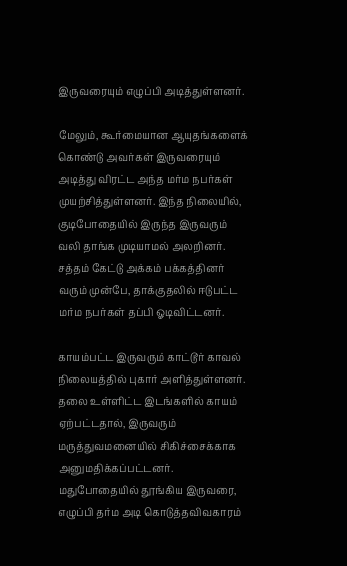இருவரையும் எழுப்பி அடித்துள்ளனர்.

மேலும், கூர்மையான ஆயுதங்களைக் கொண்டு அவர்கள் இருவரையும் அடித்து விரட்ட அந்த மர்ம நபர்கள் முயற்சித்துள்ளனர். இந்த நிலையில், குடிபோதையில் இருந்த இருவரும் வலி தாங்க முடியாமல் அலறினர். சத்தம் கேட்டு அக்கம் பக்கத்தினர் வரும் முன்பே, தாக்குதலில் ஈடுபட்ட மர்ம நபர்கள் தப்பி ஓடிவிட்டனர்.

காயம்பட்ட இருவரும் காட்டூர் காவல் நிலையத்தில் புகார் அளித்துள்ளனர். தலை உள்ளிட்ட இடங்களில் காயம் ஏற்பட்டதால், இருவரும் மருத்துவமனையில் சிகிச்சைக்காக அனுமதிக்கப்பட்டனர். மதுபோதையில் தூங்கிய இருவரை, எழுப்பி தர்ம அடி கொடுத்தவிவகாரம்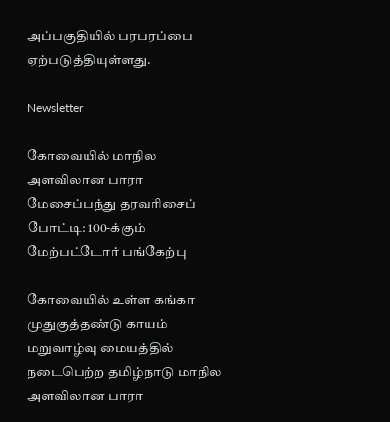அப்பகுதியில் பரபரப்பை ஏற்படுத்தியுள்ளது.

Newsletter

கோவையில் மாநில அளவிலான பாரா மேசைப்பந்து தரவரிசைப் போட்டி: 100-க்கும் மேற்பட்டோர் பங்கேற்பு

கோவையில் உள்ள கங்கா முதுகுத்தண்டு காயம் மறுவாழ்வு மையத்தில் நடைபெற்ற தமிழ்நாடு மாநில அளவிலான பாரா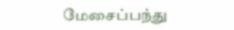மேசைப்பந்து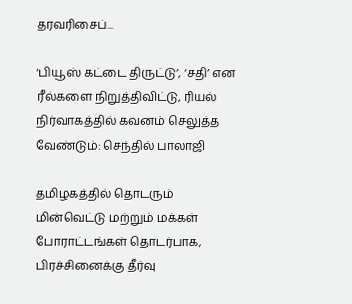தரவரிசைப்...

‘பியூஸ் கட்டை திருட்டு’, ‘சதி’ என ரீல்களை நிறுத்திவிட்டு, ரியல் நிர்வாகத்தில் கவனம் செலுத்த வேண்டும்: செந்தில் பாலாஜி

தமிழகத்தில் தொடரும் மின்வெட்டு மற்றும் மக்கள் போராட்டங்கள் தொடர்பாக, பிரச்சினைக்கு தீர்வு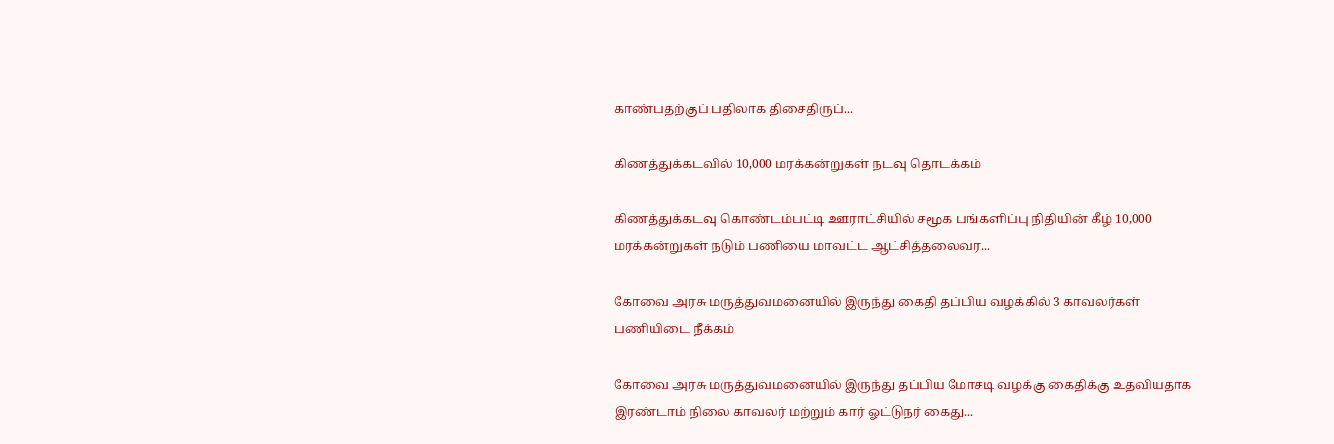காண்பதற்குப் பதிலாக திசைதிருப்...

கிணத்துக்கடவில் 10,000 மரக்கன்றுகள் நடவு தொடக்கம்

கிணத்துக்கடவு கொண்டம்பட்டி ஊராட்சியில் சமூக பங்களிப்பு நிதியின் கீழ் 10,000 மரக்கன்றுகள் நடும் பணியை மாவட்ட ஆட்சித்தலைவர...

கோவை அரசு மருத்துவமனையில் இருந்து கைதி தப்பிய வழக்கில் 3 காவலர்கள் பணியிடை நீக்கம்

கோவை அரசு மருத்துவமனையில் இருந்து தப்பிய மோசடி வழக்கு கைதிக்கு உதவியதாக இரண்டாம் நிலை காவலர் மற்றும் கார் ஓட்டுநர் கைது...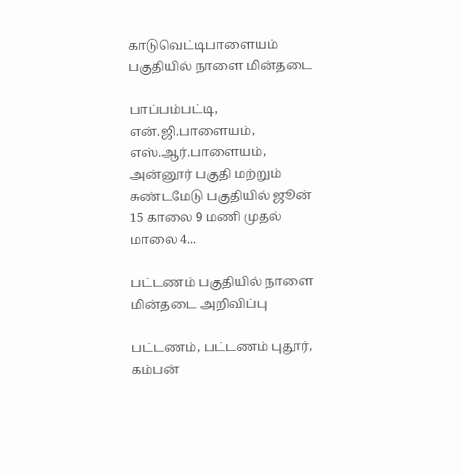காடுவெட்டிபாளையம் பகுதியில் நாளை மின்தடை

பாப்பம்பட்டி, என்.ஜி.பாளையம், எஸ்.ஆர்.பாளையம், அன்னூர் பகுதி மற்றும் சுண்டமேடு பகுதியில் ஜூன் 15 காலை 9 மணி முதல் மாலை 4...

பட்டணம் பகுதியில் நாளை மின்தடை அறிவிப்பு

பட்டணம், பட்டணம் புதூர், கம்பன்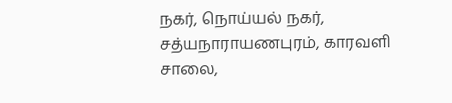நகர், நொய்யல் நகர், சத்யநாராயணபுரம், காரவளி சாலை,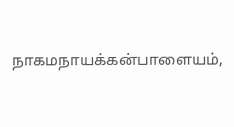நாகமநாயக்கன்பாளையம்,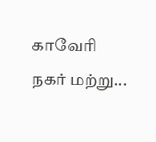காவேரி நகர் மற்று...